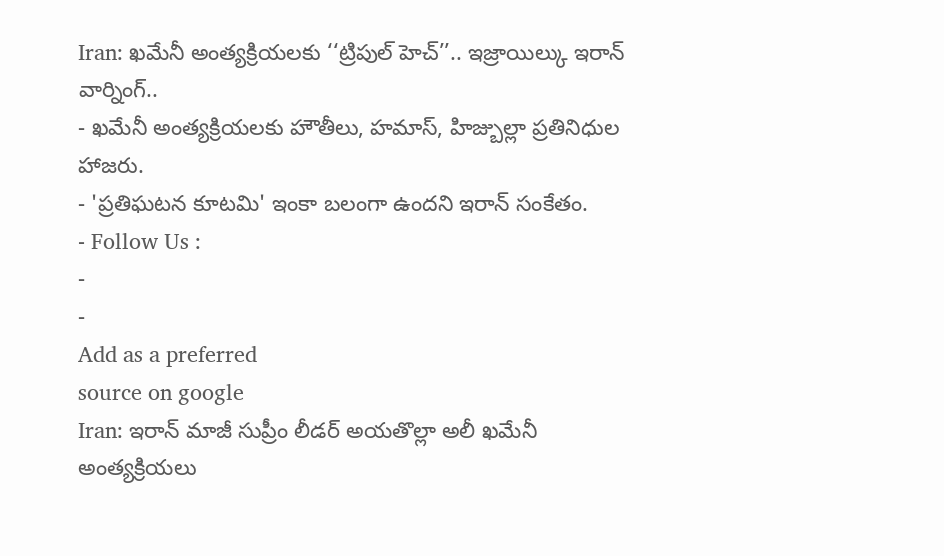Iran: ఖమేనీ అంత్యక్రియలకు ‘‘ట్రిపుల్ హెచ్’’.. ఇజ్రాయిల్కు ఇరాన్ వార్నింగ్..
- ఖమేనీ అంత్యక్రియలకు హౌతీలు, హమాస్, హిజ్బుల్లా ప్రతినిధుల హాజరు.
- 'ప్రతిఘటన కూటమి' ఇంకా బలంగా ఉందని ఇరాన్ సంకేతం.
- Follow Us :
-
-
Add as a preferred
source on google
Iran: ఇరాన్ మాజీ సుప్రీం లీడర్ అయతొల్లా అలీ ఖమేనీ అంత్యక్రియలు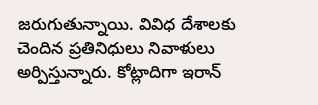జరుగుతున్నాయి. వివిధ దేశాలకు చెందిన ప్రతినిధులు నివాళులు అర్పిస్తున్నారు. కోట్లాదిగా ఇరాన్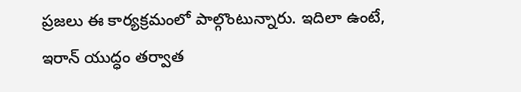ప్రజలు ఈ కార్యక్రమంలో పాల్గొంటున్నారు. ఇదిలా ఉంటే, ఇరాన్ యుద్ధం తర్వాత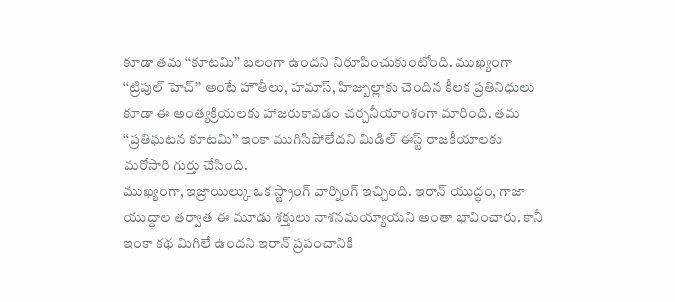కూడా తమ ‘‘కూటమి’’ బలంగా ఉందని నిరూపించుకుంటోంది. ముఖ్యంగా ‘‘ట్రిపుల్ హెచ్’’ అంటే హౌతీలు, హమాస్, హిజ్బుల్లాకు చెందిన కీలక ప్రతినిధులు కూడా ఈ అంత్యక్రియలకు హాజరుకావడం చర్చనీయాంశంగా మారింది. తమ ‘‘ప్రతిఘటన కూటమి’’ ఇంకా ముగిసిపోలేదని మిడిల్ ఈస్ట్ రాజకీయాలకు మరోసారి గుర్తు చేసింది.
ముఖ్యంగా, ఇజ్రాయిల్కు ఒక స్ట్రాంగ్ వార్నింగ్ ఇచ్చింది. ఇరాన్ యుద్ధం, గాజా యుద్ధాల తర్వాత ఈ మూడు శక్తులు నాశనమయ్యాయని అంతా భావించారు. కానీ ఇంకా కథ మిగిలే ఉందని ఇరాన్ ప్రపంచానికి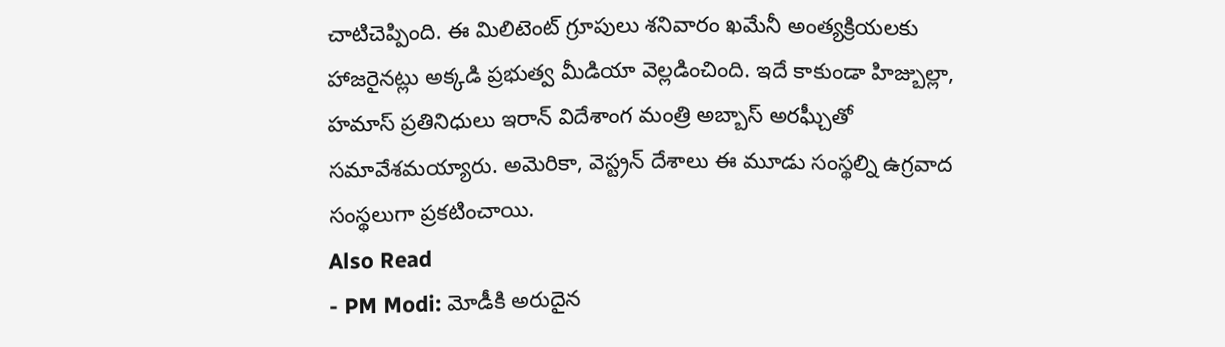చాటిచెప్పింది. ఈ మిలిటెంట్ గ్రూపులు శనివారం ఖమేనీ అంత్యక్రియలకు హాజరైనట్లు అక్కడి ప్రభుత్వ మీడియా వెల్లడించింది. ఇదే కాకుండా హిజ్బుల్లా, హమాస్ ప్రతినిధులు ఇరాన్ విదేశాంగ మంత్రి అబ్బాస్ అరఘ్చీతో సమావేశమయ్యారు. అమెరికా, వెస్ట్రన్ దేశాలు ఈ మూడు సంస్థల్ని ఉగ్రవాద సంస్థలుగా ప్రకటించాయి.
Also Read
- PM Modi: మోడీకి అరుదైన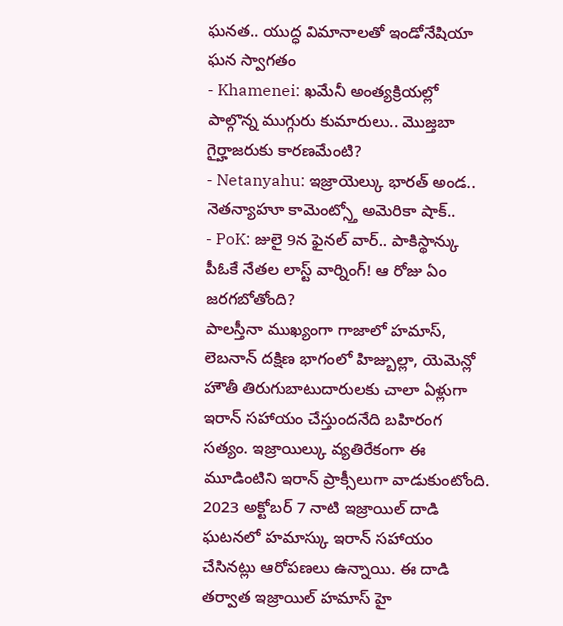ఘనత.. యుద్ధ విమానాలతో ఇండోనేషియా ఘన స్వాగతం
- Khamenei: ఖమేనీ అంత్యక్రియల్లో పాల్గొన్న ముగ్గురు కుమారులు.. మొజ్తబా గైర్హాజరుకు కారణమేంటి?
- Netanyahu: ఇజ్రాయెల్కు భారత్ అండ.. నెతన్యాహూ కామెంట్స్తో అమెరికా షాక్..
- PoK: జులై 9న ఫైనల్ వార్.. పాకిస్థాన్కు పీఓకే నేతల లాస్ట్ వార్నింగ్! ఆ రోజు ఏం జరగబోతోంది?
పాలస్తీనా ముఖ్యంగా గాజాలో హమాస్, లెబనాన్ దక్షిణ భాగంలో హిజ్బుల్లా, యెమెన్లో హౌతీ తిరుగుబాటుదారులకు చాలా ఏళ్లుగా ఇరాన్ సహాయం చేస్తుందనేది బహిరంగ సత్యం. ఇజ్రాయిల్కు వ్యతిరేకంగా ఈ మూడింటిని ఇరాన్ ప్రాక్సీలుగా వాడుకుంటోంది. 2023 అక్టోబర్ 7 నాటి ఇజ్రాయిల్ దాడి ఘటనలో హమాస్కు ఇరాన్ సహాయం చేసినట్లు ఆరోపణలు ఉన్నాయి. ఈ దాడి తర్వాత ఇజ్రాయిల్ హమాస్ హై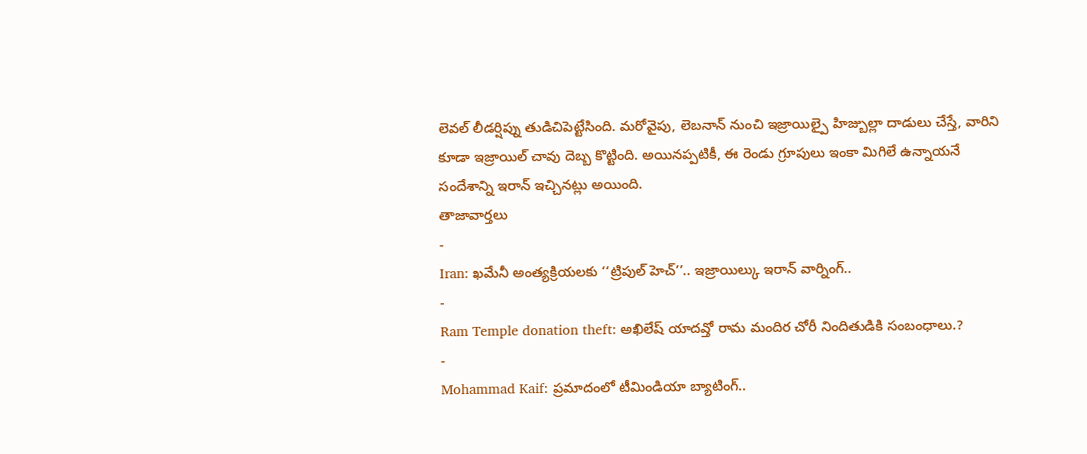లెవల్ లీడర్షిప్ను తుడిచిపెట్టేసింది. మరోవైపు, లెబనాన్ నుంచి ఇజ్రాయిల్పై హిజ్బుల్లా దాడులు చేస్తే, వారిని కూడా ఇజ్రాయిల్ చావు దెబ్బ కొట్టింది. అయినప్పటికీ, ఈ రెండు గ్రూపులు ఇంకా మిగిలే ఉన్నాయనే సందేశాన్ని ఇరాన్ ఇచ్చినట్లు అయింది.
తాజావార్తలు
-
Iran: ఖమేనీ అంత్యక్రియలకు ‘‘ట్రిపుల్ హెచ్’’.. ఇజ్రాయిల్కు ఇరాన్ వార్నింగ్..
-
Ram Temple donation theft: అఖిలేష్ యాదవ్తో రామ మందిర చోరీ నిందితుడికి సంబంధాలు.?
-
Mohammad Kaif: ప్రమాదంలో టీమిండియా బ్యాటింగ్..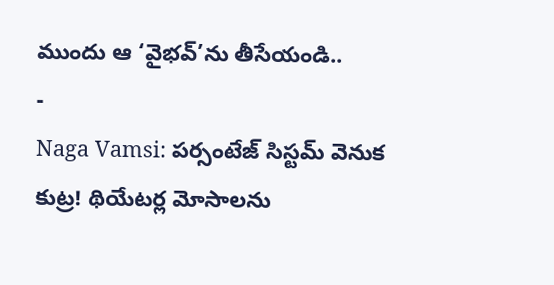ముందు ఆ ‘వైభవ్’ను తీసేయండి..
-
Naga Vamsi: పర్సంటేజ్ సిస్టమ్ వెనుక కుట్ర! థియేటర్ల మోసాలను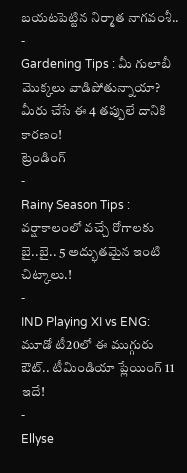బయటపెట్టిన నిర్మాత నాగవంశీ..
-
Gardening Tips : మీ గులాబీ మొక్కలు వాడిపోతున్నాయా? మీరు చేసే ఈ 4 తప్పులే దానికి కారణం!
ట్రెండింగ్
-
Rainy Season Tips : వర్షాకాలంలో వచ్చే రోగాలకు బై..బై.. 5 అద్భుతమైన ఇంటి చిట్కాలు.!
-
IND Playing XI vs ENG: మూడో టీ20లో ఈ ముగ్గురు ఔట్.. టీమిండియా ప్లేయింగ్ 11 ఇదే!
-
Ellyse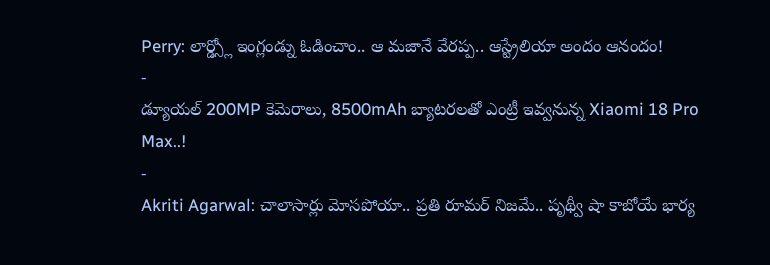Perry: లార్డ్స్లో ఇంగ్లండ్ను ఓడించాం.. ఆ మజానే వేరప్ప.. ఆస్ట్రేలియా అందం ఆనందం!
-
డ్యూయల్ 200MP కెమెరాలు, 8500mAh బ్యాటరలతో ఎంట్రీ ఇవ్వనున్న Xiaomi 18 Pro Max..!
-
Akriti Agarwal: చాలాసార్లు మోసపోయా.. ప్రతి రూమర్ నిజమే.. పృథ్వీ షా కాబోయే భార్య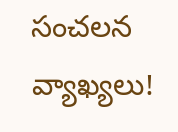సంచలన వ్యాఖ్యలు!